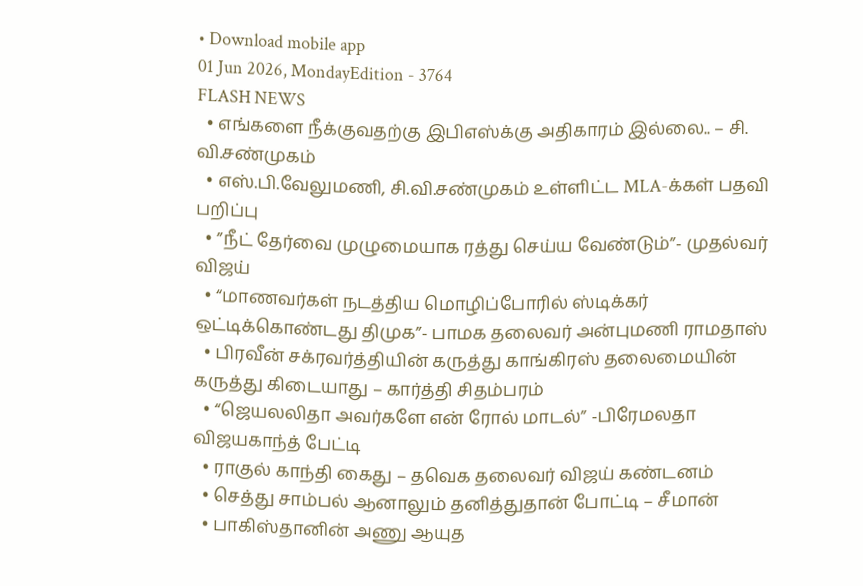• Download mobile app
01 Jun 2026, MondayEdition - 3764
FLASH NEWS
  • எங்களை நீக்குவதற்கு இபிஎஸ்க்கு அதிகாரம் இல்லை.. – சி. வி.சண்முகம்
  • எஸ்.பி.வேலுமணி, சி.வி.சண்முகம் உள்ளிட்ட MLA-க்கள் பதவி பறிப்பு
  • ”நீட் தேர்வை முழுமையாக ரத்து செய்ய வேண்டும்”- முதல்வர் விஜய்
  • “மாணவர்கள் நடத்திய மொழிப்போரில் ஸ்டிக்கர் ஒட்டிக்கொண்டது திமுக”- பாமக தலைவர் அன்புமணி ராமதாஸ்
  • பிரவீன் சக்ரவர்த்தியின் கருத்து காங்கிரஸ் தலைமையின் கருத்து கிடையாது – கார்த்தி சிதம்பரம்
  • “ஜெயலலிதா அவர்களே என் ரோல் மாடல்” -பிரேமலதா விஜயகாந்த் பேட்டி
  • ராகுல் காந்தி கைது – தவெக தலைவர் விஜய் கண்டனம்
  • செத்து சாம்பல் ஆனாலும் தனித்துதான் போட்டி – சீமான்
  • பாகிஸ்தானின் அணு ஆயுத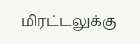மிரட்டலுக்கு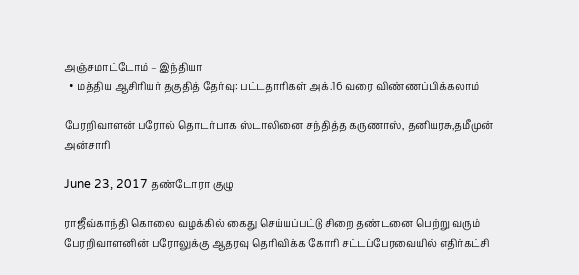அஞ்சமாட்டோம் – இந்தியா
  • மத்திய ஆசிரியர் தகுதித் தேர்வு: பட்டதாரிகள் அக்.16 வரை விண்ணப்பிக்கலாம்

பேரறிவாளன் பரோல் தொடர்பாக ஸ்டாலினை சந்தித்த கருணாஸ், தனியரசு,தமீமுன் அன்சாரி

June 23, 2017 தண்டோரா குழு

ராஜீவ்காந்தி கொலை வழக்கில் கைது செய்யப்பட்டு சிறை தண்டனை பெற்று வரும் பேரறிவாளனின் பரோலுக்கு ஆதரவு தெரிவிக்க கோரி சட்டப்பேரவையில் எதிர்கட்சி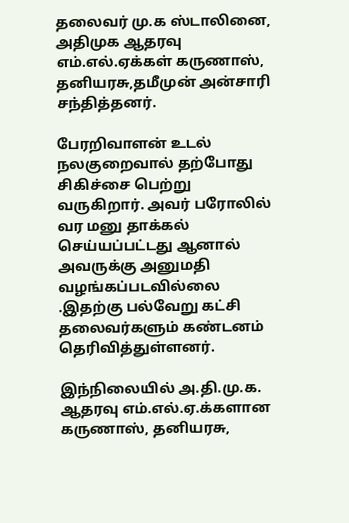தலைவர் மு.க ஸ்டாலினை, அதிமுக ஆதரவு எம்.எல்.ஏக்கள் கருணாஸ், தனியரசு,தமீமுன் அன்சாரி சந்தித்தனர்.

பேரறிவாளன் உடல் நலகுறைவால் தற்போது சிகிச்சை பெற்று வருகிறார். அவர் பரோலில் வர மனு தாக்கல் செய்யப்பட்டது ஆனால் அவருக்கு அனுமதி வழங்கப்படவில்லை .இதற்கு பல்வேறு கட்சி தலைவர்களும் கண்டனம் தெரிவித்துள்ளனர்.

இந்நிலையில் அ.தி.மு.க. ஆதரவு எம்.எல்.ஏ.க்களான கருணாஸ், தனியரசு,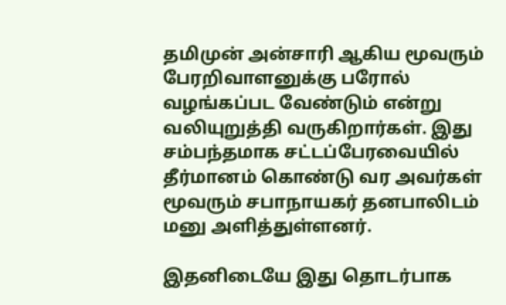தமிமுன் அன்சாரி ஆகிய மூவரும் பேரறிவாளனுக்கு பரோல் வழங்கப்பட வேண்டும் என்று வலியுறுத்தி வருகிறார்கள். இது சம்பந்தமாக சட்டப்பேரவையில் தீர்மானம் கொண்டு வர அவர்கள் மூவரும் சபாநாயகர் தனபாலிடம் மனு அளித்துள்ளனர்.

இதனிடையே இது தொடர்பாக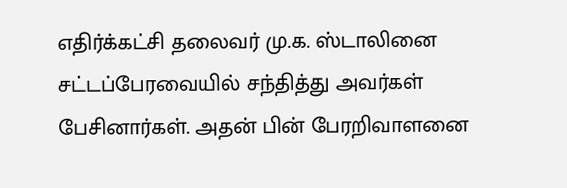எதிர்க்கட்சி தலைவர் மு.க. ஸ்டாலினை சட்டப்பேரவையில் சந்தித்து அவர்கள் பேசினார்கள். அதன் பின் பேரறிவாளனை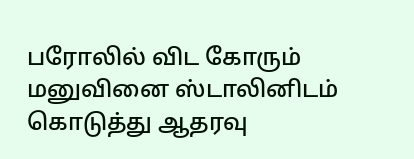பரோலில் விட கோரும் மனுவினை ஸ்டாலினிடம் கொடுத்து ஆதரவு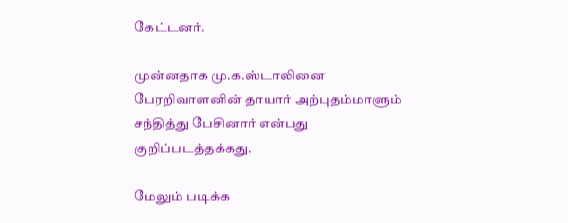கேட்டனர்.

முன்னதாக மு.க.ஸ்டாலினை பேரறிவாளனின் தாயார் அற்புதம்மாளும் சந்தித்து பேசினார் என்பது குறிப்படத்தக்கது.

மேலும் படிக்க